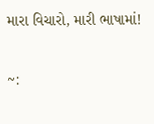મારા વિચારો, મારી ભાષામાં!

~: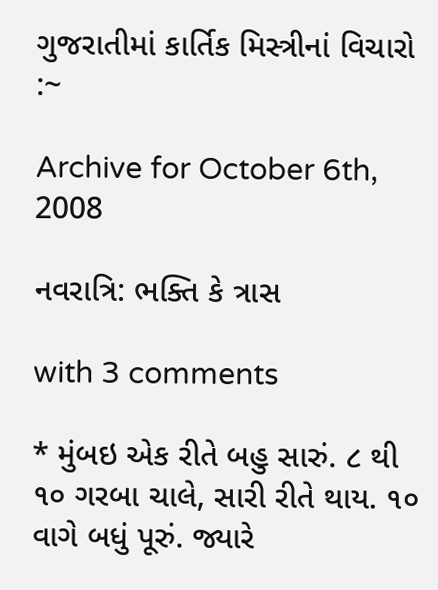ગુજરાતીમાં કાર્તિક મિસ્ત્રીનાં વિચારો :~

Archive for October 6th, 2008

નવરાત્રિ: ભક્તિ કે ત્રાસ

with 3 comments

* મુંબઇ એક રીતે બહુ સારું. ૮ થી ૧૦ ગરબા ચાલે, સારી રીતે થાય. ૧૦ વાગે બધું પૂરું. જ્યારે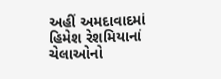અહીં અમદાવાદમાં હિમેશ રેશમિયાનાં ચેલાઓનો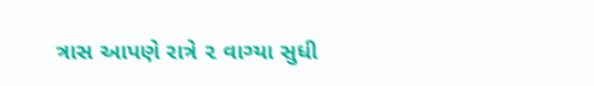ત્રાસ આપણે રાત્રે ૨ વાગ્યા સુધી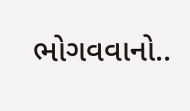ભોગવવાનો..